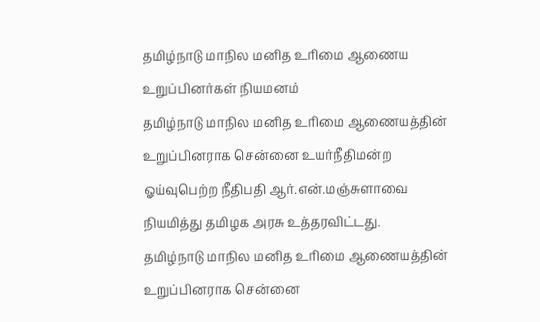தமிழ்நாடு மாநில மனித உரிமை ஆணைய உறுப்பினர்கள் நியமனம்
தமிழ்நாடு மாநில மனித உரிமை ஆணையத்தின் உறுப்பினராக சென்னை உயர்நீதிமன்ற ஓய்வுபெற்ற நீதிபதி ஆர்.என்.மஞ்சுளாவை நியமித்து தமிழக அரசு உத்தரவிட்டது.
தமிழ்நாடு மாநில மனித உரிமை ஆணையத்தின் உறுப்பினராக சென்னை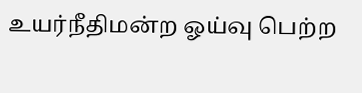உயர்நீதிமன்ற ஓய்வு பெற்ற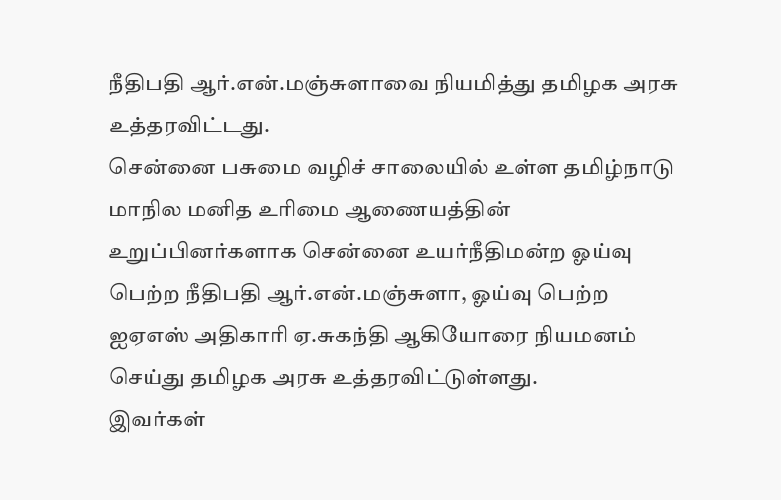நீதிபதி ஆர்.என்.மஞ்சுளாவை நியமித்து தமிழக அரசு உத்தரவிட்டது.
சென்னை பசுமை வழிச் சாலையில் உள்ள தமிழ்நாடு மாநில மனித உரிமை ஆணையத்தின் உறுப்பினர்களாக சென்னை உயர்நீதிமன்ற ஓய்வு பெற்ற நீதிபதி ஆர்.என்.மஞ்சுளா, ஓய்வு பெற்ற ஐஏஎஸ் அதிகாரி ஏ.சுகந்தி ஆகியோரை நியமனம் செய்து தமிழக அரசு உத்தரவிட்டுள்ளது.
இவர்கள்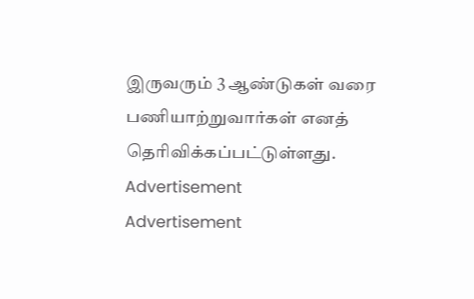இருவரும் 3 ஆண்டுகள் வரை பணியாற்றுவார்கள் எனத் தெரிவிக்கப்பட்டுள்ளது.
Advertisement
Advertisement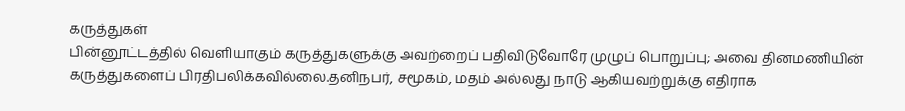கருத்துகள்
பின்னூட்டத்தில் வெளியாகும் கருத்துகளுக்கு அவற்றைப் பதிவிடுவோரே முழுப் பொறுப்பு; அவை தினமணியின் கருத்துகளைப் பிரதிபலிக்கவில்லை.தனிநபர், சமூகம், மதம் அல்லது நாடு ஆகியவற்றுக்கு எதிராக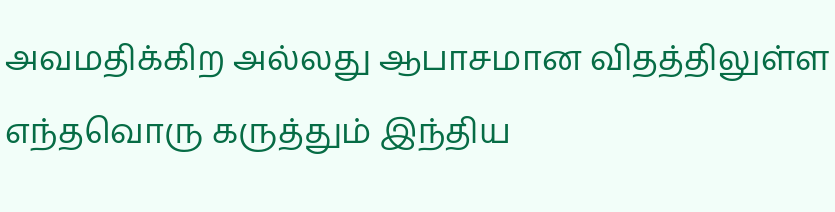அவமதிக்கிற அல்லது ஆபாசமான விதத்திலுள்ள எந்தவொரு கருத்தும் இந்திய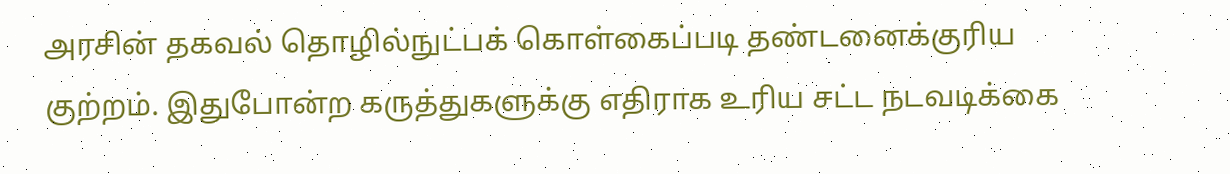அரசின் தகவல் தொழில்நுட்பக் கொள்கைப்படி தண்டனைக்குரிய குற்றம். இதுபோன்ற கருத்துகளுக்கு எதிராக உரிய சட்ட நடவடிக்கை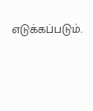எடுக்கப்படும்.